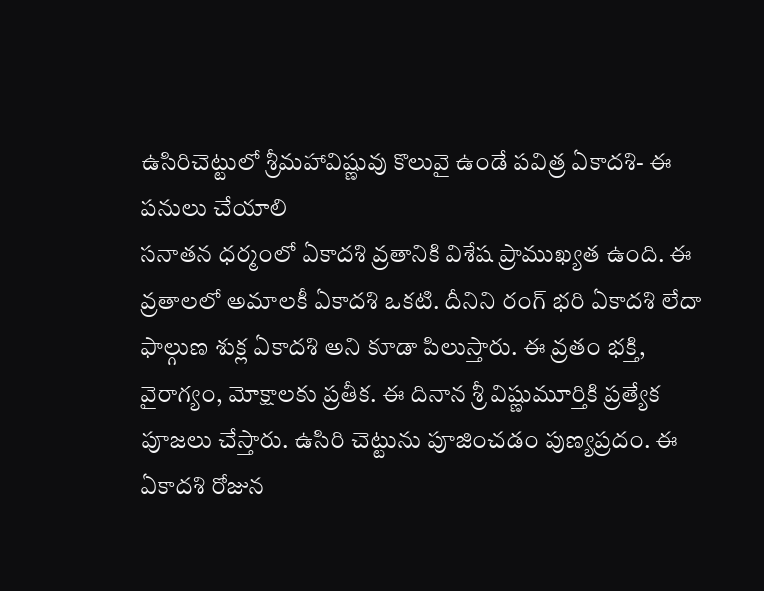ఉసిరిచెట్టులో శ్రీమహావిష్ణువు కొలువై ఉండే పవిత్ర ఏకాదశి- ఈ పనులు చేయాలి
సనాతన ధర్మంలో ఏకాదశి వ్రతానికి విశేష ప్రాముఖ్యత ఉంది. ఈ వ్రతాలలో అమాలకీ ఏకాదశి ఒకటి. దీనిని రంగ్ భరి ఏకాదశి లేదా ఫాల్గుణ శుక్ల ఏకాదశి అని కూడా పిలుస్తారు. ఈ వ్రతం భక్తి, వైరాగ్యం, మోక్షాలకు ప్రతీక. ఈ దినాన శ్రీ విష్ణుమూర్తికి ప్రత్యేక పూజలు చేస్తారు. ఉసిరి చెట్టును పూజించడం పుణ్యప్రదం. ఈ ఏకాదశి రోజున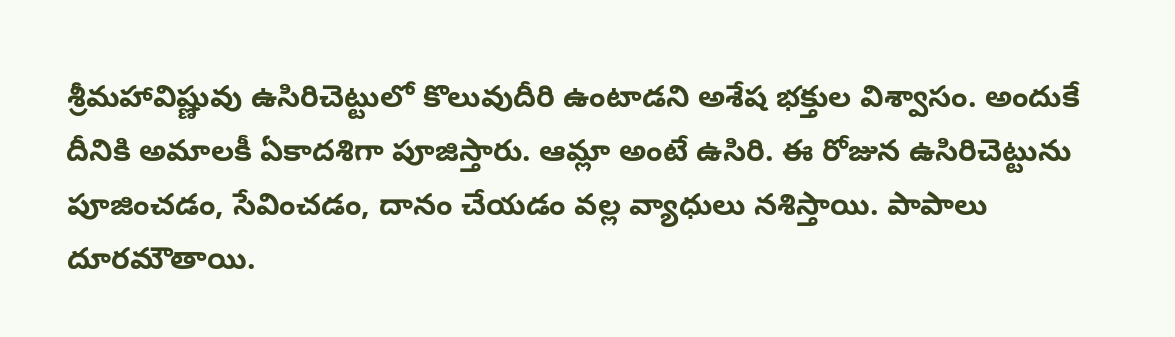శ్రీమహావిష్ణువు ఉసిరిచెట్టులో కొలువుదీరి ఉంటాడని అశేష భక్తుల విశ్వాసం. అందుకే దీనికి అమాలకీ ఏకాదశిగా పూజిస్తారు. ఆమ్లా అంటే ఉసిరి. ఈ రోజున ఉసిరిచెట్టును పూజించడం, సేవించడం, దానం చేయడం వల్ల వ్యాధులు నశిస్తాయి. పాపాలు దూరమౌతాయి.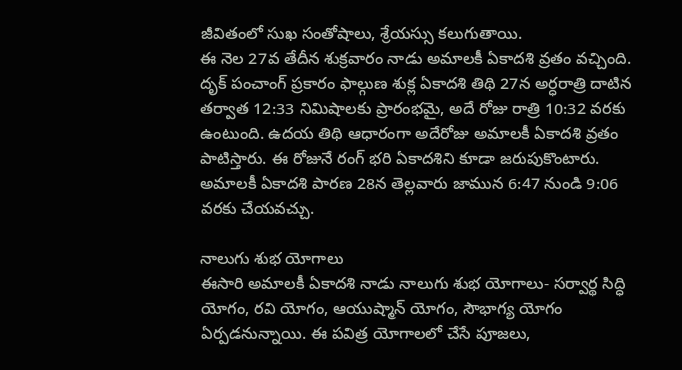జీవితంలో సుఖ సంతోషాలు, శ్రేయస్సు కలుగుతాయి.
ఈ నెల 27వ తేదీన శుక్రవారం నాడు అమాలకీ ఏకాదశి వ్రతం వచ్చింది. దృక్ పంచాంగ్ ప్రకారం ఫాల్గుణ శుక్ల ఏకాదశి తిథి 27న అర్ధరాత్రి దాటిన తర్వాత 12:33 నిమిషాలకు ప్రారంభమై, అదే రోజు రాత్రి 10:32 వరకు ఉంటుంది. ఉదయ తిథి ఆధారంగా అదేరోజు అమాలకీ ఏకాదశి వ్రతం పాటిస్తారు. ఈ రోజునే రంగ్ భరి ఏకాదశిని కూడా జరుపుకొంటారు. అమాలకీ ఏకాదశి పారణ 28న తెల్లవారు జామున 6:47 నుండి 9:06 వరకు చేయవచ్చు.

నాలుగు శుభ యోగాలు
ఈసారి అమాలకీ ఏకాదశి నాడు నాలుగు శుభ యోగాలు- సర్వార్థ సిద్ధి యోగం, రవి యోగం, ఆయుష్మాన్ యోగం, సౌభాగ్య యోగం ఏర్పడనున్నాయి. ఈ పవిత్ర యోగాలలో చేసే పూజలు,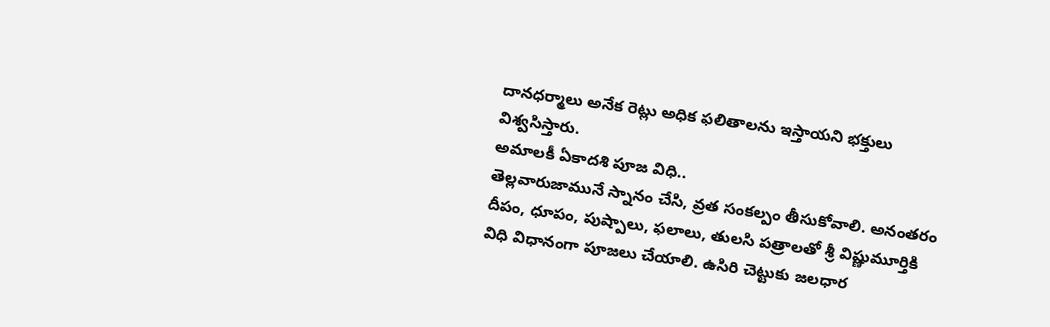దానధర్మాలు అనేక రెట్లు అధిక ఫలితాలను ఇస్తాయని భక్తులు విశ్వసిస్తారు.
అమాలకీ ఏకాదశి పూజ విధి..
తెల్లవారుజామునే స్నానం చేసి, వ్రత సంకల్పం తీసుకోవాలి. అనంతరం దీపం, ధూపం, పుష్పాలు, ఫలాలు, తులసి పత్రాలతో శ్రీ విష్ణుమూర్తికి విధి విధానంగా పూజలు చేయాలి. ఉసిరి చెట్టుకు జలధార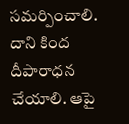సమర్పించాలి. దాని కింద దీపారాధన చేయాలి. ఆపై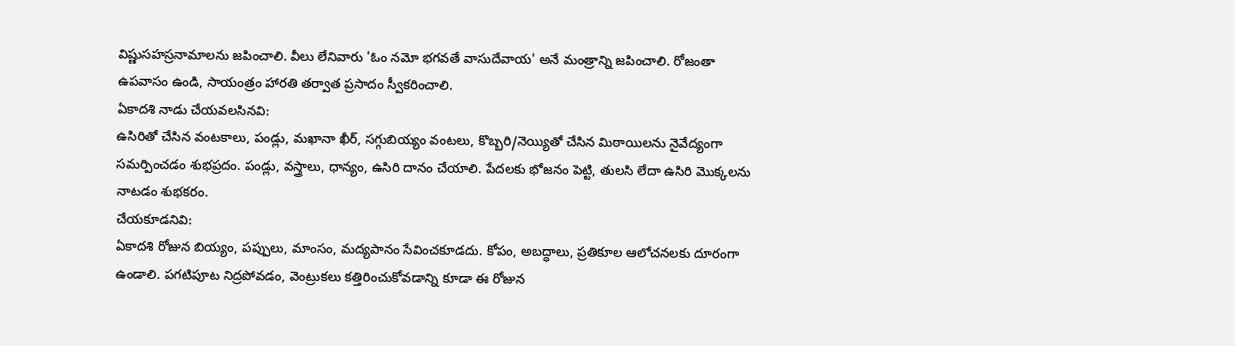విష్ణుసహస్రనామాలను జపించాలి. వీలు లేనివారు 'ఓం నమో భగవతే వాసుదేవాయ' అనే మంత్రాన్ని జపించాలి. రోజంతా ఉపవాసం ఉండి, సాయంత్రం హారతి తర్వాత ప్రసాదం స్వీకరించాలి.
ఏకాదశి నాడు చేయవలసినవి:
ఉసిరితో చేసిన వంటకాలు, పండ్లు, మఖానా ఖీర్, సగ్గుబియ్యం వంటలు, కొబ్బరి/నెయ్యితో చేసిన మిఠాయిలను నైవేద్యంగా సమర్పించడం శుభప్రదం. పండ్లు, వస్త్రాలు, ధాన్యం, ఉసిరి దానం చేయాలి. పేదలకు భోజనం పెట్టి, తులసి లేదా ఉసిరి మొక్కలను నాటడం శుభకరం.
చేయకూడనివి:
ఏకాదశి రోజున బియ్యం, పప్పులు, మాంసం, మద్యపానం సేవించకూడదు. కోపం, అబద్ధాలు, ప్రతికూల ఆలోచనలకు దూరంగా ఉండాలి. పగటిపూట నిద్రపోవడం, వెంట్రుకలు కత్తిరించుకోవడాన్ని కూడా ఈ రోజున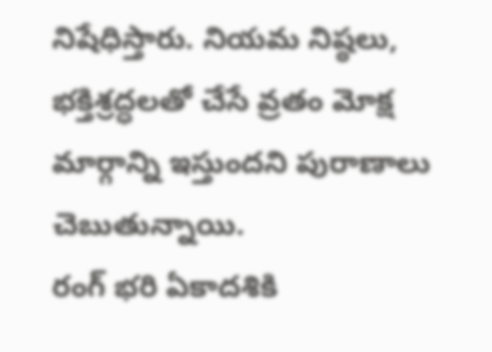నిషేధిస్తారు. నియమ నిష్ఠలు, భక్తిశ్రద్ధలతో చేసే వ్రతం మోక్ష మార్గాన్ని ఇస్తుందని పురాణాలు చెబుతున్నాయి.
రంగ్ భరి ఏకాదశికి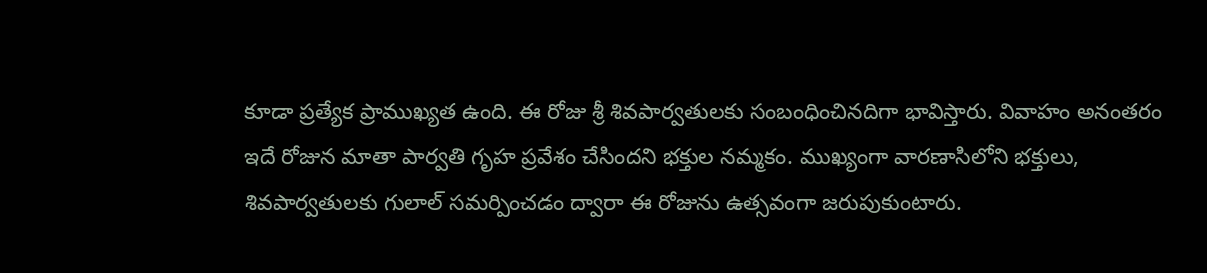కూడా ప్రత్యేక ప్రాముఖ్యత ఉంది. ఈ రోజు శ్రీ శివపార్వతులకు సంబంధించినదిగా భావిస్తారు. వివాహం అనంతరం ఇదే రోజున మాతా పార్వతి గృహ ప్రవేశం చేసిందని భక్తుల నమ్మకం. ముఖ్యంగా వారణాసిలోని భక్తులు, శివపార్వతులకు గులాల్ సమర్పించడం ద్వారా ఈ రోజును ఉత్సవంగా జరుపుకుంటారు.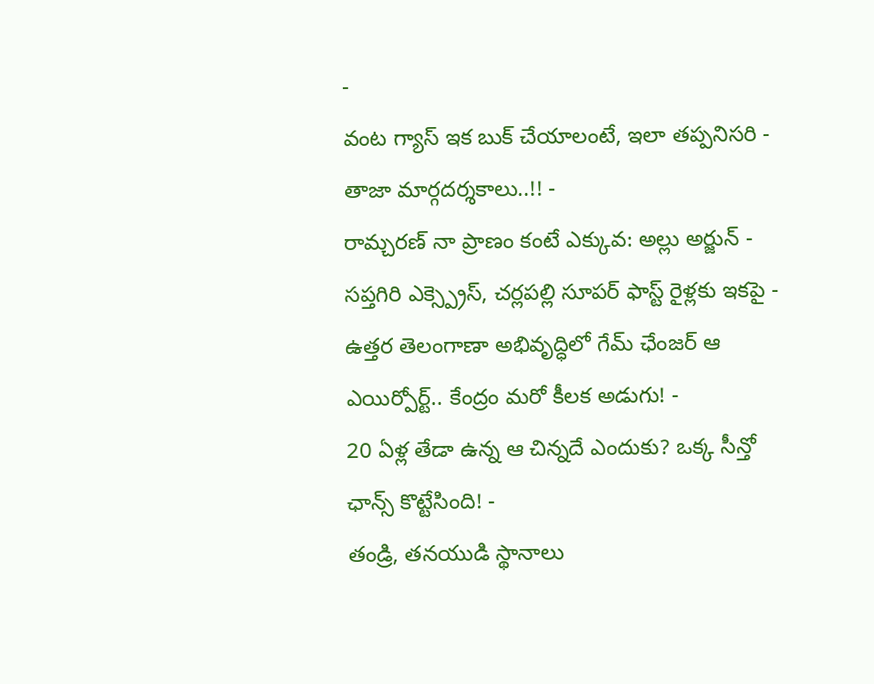-
వంట గ్యాస్ ఇక బుక్ చేయాలంటే, ఇలా తప్పనిసరి - తాజా మార్గదర్శకాలు..!! -
రామ్చరణ్ నా ప్రాణం కంటే ఎక్కువ: అల్లు అర్జున్ -
సప్తగిరి ఎక్స్ప్రెస్, చర్లపల్లి సూపర్ ఫాస్ట్ రైళ్లకు ఇకపై -
ఉత్తర తెలంగాణా అభివృద్ధిలో గేమ్ ఛేంజర్ ఆ ఎయిర్పోర్ట్.. కేంద్రం మరో కీలక అడుగు! -
20 ఏళ్ల తేడా ఉన్న ఆ చిన్నదే ఎందుకు? ఒక్క సీన్తో ఛాన్స్ కొట్టేసింది! -
తండ్రి, తనయుడి స్థానాలు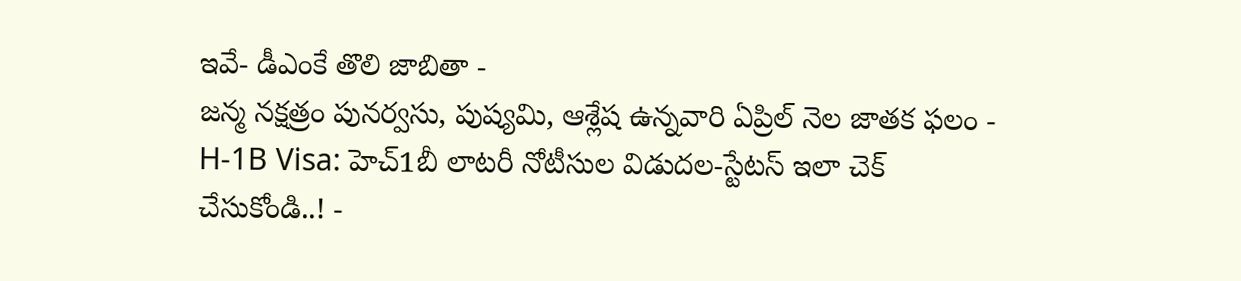ఇవే- డీఎంకే తొలి జాబితా -
జన్మ నక్షత్రం పునర్వసు, పుష్యమి, ఆశ్లేష ఉన్నవారి ఏప్రిల్ నెల జాతక ఫలం -
H-1B Visa: హెచ్1బీ లాటరీ నోటీసుల విడుదల-స్టేటస్ ఇలా చెక్ చేసుకోండి..! -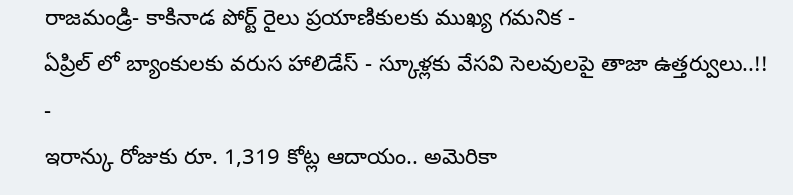రాజమండ్రి- కాకినాడ పోర్ట్ రైలు ప్రయాణికులకు ముఖ్య గమనిక -
ఏప్రిల్ లో బ్యాంకులకు వరుస హాలిడేస్ - స్కూళ్లకు వేసవి సెలవులపై తాజా ఉత్తర్వులు..!! -
ఇరాన్కు రోజుకు రూ. 1,319 కోట్ల ఆదాయం.. అమెరికా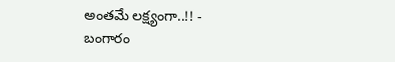అంతమే లక్ష్యంగా..!! -
బంగారం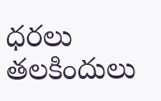ధరలు తలకిందులు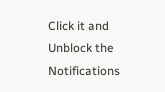Click it and Unblock the Notifications